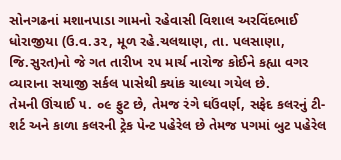સોનગઢનાં મશાનપાડા ગામનો રહેવાસી વિશાલ અરવિંદભાઈ ધોરાજીયા (ઉ.વ.૩૨, મૂળ રહે.ચલથાણ, તા. પલસાણા, જિ.સુરત)નો જે ગત તારીખ ૨૫ માર્ચ નારોજ કોઈને કહ્યા વગર વ્યારાના સયાજી સર્કલ પાસેથી ક્યાંક ચાલ્યા ગયેલ છે.
તેમની ઊંચાઈ ૫. ૦૯ ફુટ છે, તેમજ રંગે ઘઉંવર્ણ, સફેદ કલરનું ટી-શર્ટ અને કાળા કલરની ટ્રેક પેન્ટ પહેરેલ છે તેમજ પગમાં બુટ પહેરેલ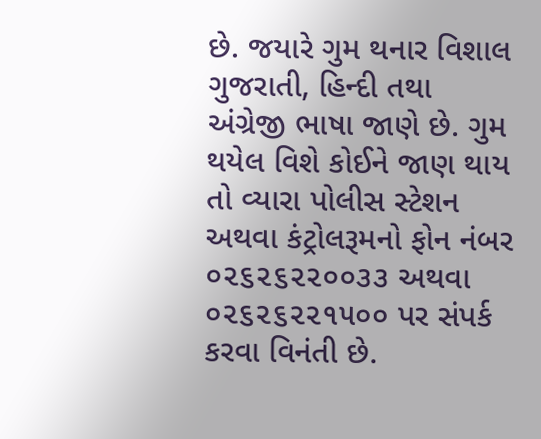છે. જયારે ગુમ થનાર વિશાલ ગુજરાતી, હિન્દી તથા અંગ્રેજી ભાષા જાણે છે. ગુમ થયેલ વિશે કોઈને જાણ થાય તો વ્યારા પોલીસ સ્ટેશન અથવા કંટ્રોલરૂમનો ફોન નંબર ૦૨૬૨૬૨૨૦૦૩૩ અથવા ૦૨૬૨૬૨૨૧૫૦૦ પર સંપર્ક કરવા વિનંતી છે.